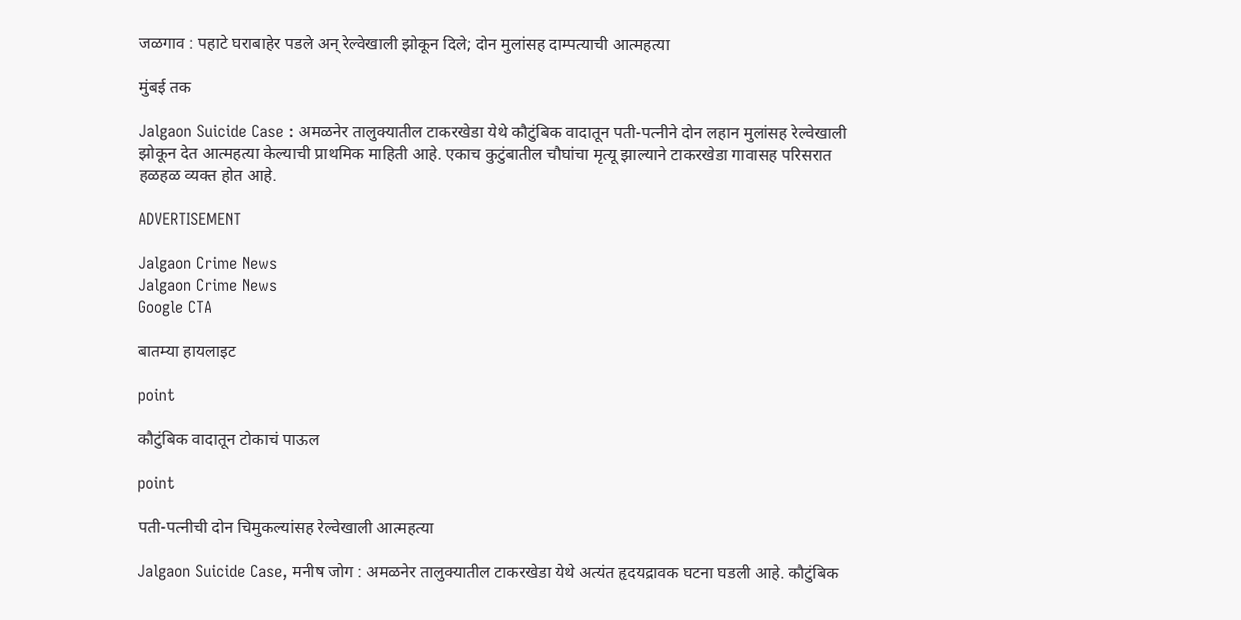जळगाव : पहाटे घराबाहेर पडले अन् रेल्वेखाली झोकून दिले; दोन मुलांसह दाम्पत्याची आत्महत्या

मुंबई तक

Jalgaon Suicide Case : अमळनेर तालुक्यातील टाकरखेडा येथे कौटुंबिक वादातून पती-पत्नीने दोन लहान मुलांसह रेल्वेखाली झोकून देत आत्महत्या केल्याची प्राथमिक माहिती आहे. एकाच कुटुंबातील चौघांचा मृत्यू झाल्याने टाकरखेडा गावासह परिसरात हळहळ व्यक्त होत आहे.

ADVERTISEMENT

Jalgaon Crime News
Jalgaon Crime News
Google CTA

बातम्या हायलाइट

point

कौटुंबिक वादातून टोकाचं पाऊल

point

पती-पत्नीची दोन चिमुकल्यांसह रेल्वेखाली आत्महत्या

Jalgaon Suicide Case, मनीष जोग : अमळनेर तालुक्यातील टाकरखेडा येथे अत्यंत हृदयद्रावक घटना घडली आहे. कौटुंबिक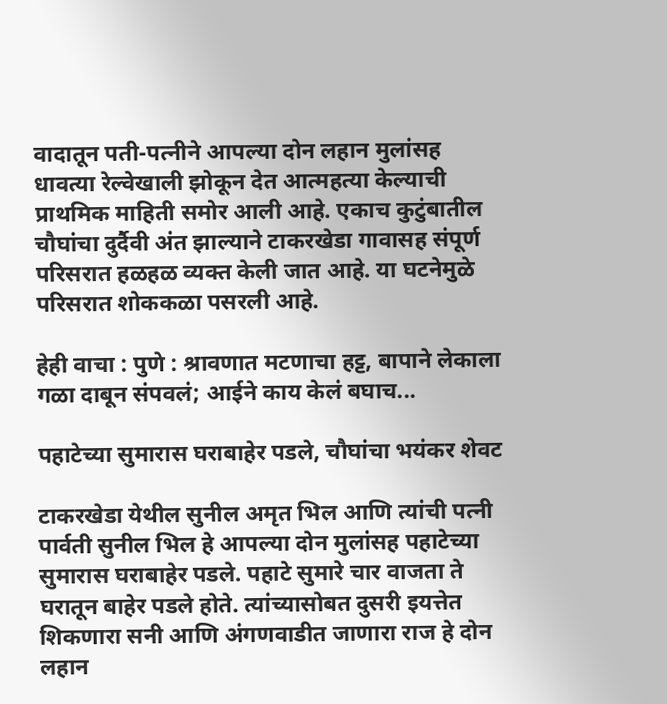वादातून पती-पत्नीने आपल्या दोन लहान मुलांसह धावत्या रेल्वेखाली झोकून देत आत्महत्या केल्याची प्राथमिक माहिती समोर आली आहे. एकाच कुटुंबातील चौघांचा दुर्दैवी अंत झाल्याने टाकरखेडा गावासह संपूर्ण परिसरात हळहळ व्यक्त केली जात आहे. या घटनेमुळे परिसरात शोककळा पसरली आहे.

हेही वाचा : पुणे : श्रावणात मटणाचा हट्ट, बापाने लेकाला गळा दाबून संपवलं; आईने काय केलं बघाच...

पहाटेच्या सुमारास घराबाहेर पडले, चौघांचा भयंकर शेवट

टाकरखेडा येथील सुनील अमृत भिल आणि त्यांची पत्नी पार्वती सुनील भिल हे आपल्या दोन मुलांसह पहाटेच्या सुमारास घराबाहेर पडले. पहाटे सुमारे चार वाजता ते घरातून बाहेर पडले होते. त्यांच्यासोबत दुसरी इयत्तेत शिकणारा सनी आणि अंगणवाडीत जाणारा राज हे दोन लहान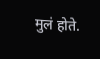मुलं होते.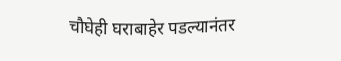चौघेही घराबाहेर पडल्यानंतर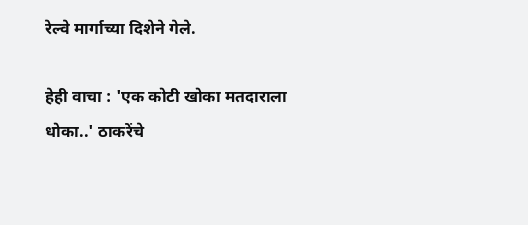रेल्वे मार्गाच्या दिशेने गेले.

हेही वाचा : 'एक कोटी खोका मतदाराला धोका..' ठाकरेंचे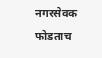नगरसेवक फोडताच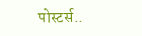पोस्टर्स..